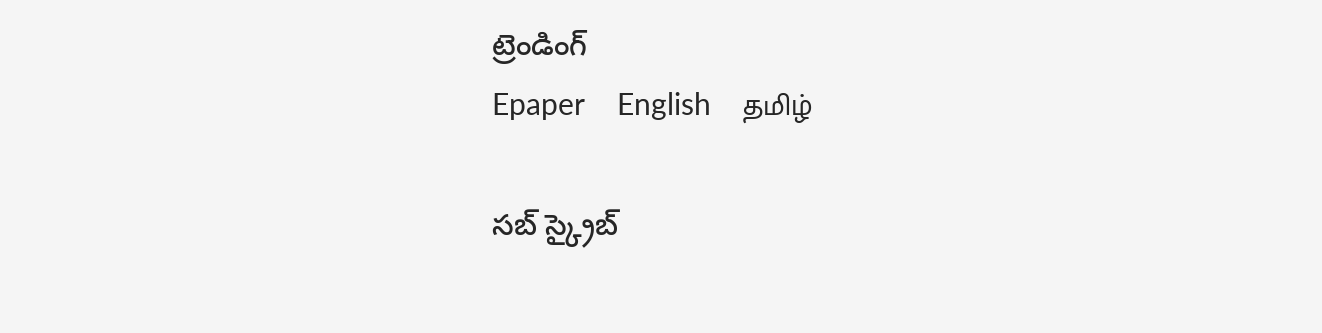ట్రెండింగ్
Epaper    English    தமிழ்

సబ్ స్క్రైబ్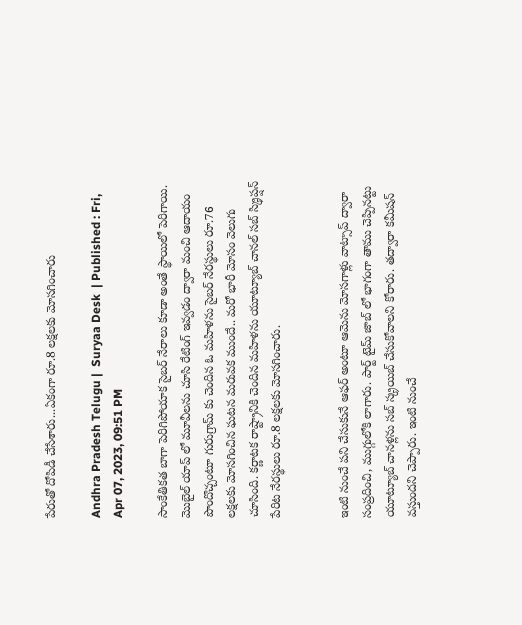పేరుతో దోపిడీ చేసేశారు...ఏకంగా రూ.8 లక్షలకు మోసగించారు

Andhra Pradesh Telugu |  Suryaa Desk  | Published : Fri, Apr 07, 2023, 09:51 PM

సాంకేతికత బాగా పెరిగిపోయాక సైబర్ నేరాలు కూడా అంతే స్థాయిలో పెరిగాయి. మొబైల్ యాప్ లో మూవీలను చూసి రేటింగ్ ఇవ్వడం ద్వారా మంచి ఆదాయం పొందొచ్చంటూ గురుగ్రామ్ కు చెందిన ఓ మహిళను సైబర్ నేరస్థులు రూ.76 లక్షలకు మోసగించిన ఘటన మరువక ముందే.. మరో భారీ మోసం వెలుగు చూసింది. కర్ణాటక రాష్ట్రానికి చెందిన మహిళను యూట్యూబ్ చానల్ సబ్ స్క్రిప్షన్ పేరిట నేరస్థులు రూ.8 లక్షలకు మోసగించారు.


ఇంటి నుంచే పని చేసుకునే ఆఫర్ అంటూ ఆమెను మోసగాళ్లు వాట్సాప్ ద్వారా సంప్రదించి, ముగ్గులోకి లాగారు. పార్ట్ టైమ్ జాబ్ లో భాగంగా తాము చెప్పినట్టు యూట్యూబ్ చానళ్లను సబ్ స్క్రయిబ్ చేసుకోవాలని కోరారు. తద్వారా కమీషన్ వస్తుందని చెప్పారు. ఇంటి నుంచే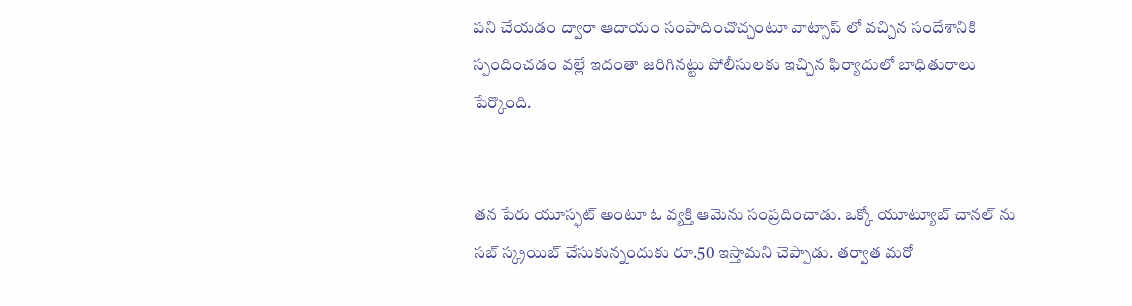పని చేయడం ద్వారా ఆదాయం సంపాదించొచ్చంటూ వాట్సాప్ లో వచ్చిన సందేశానికి స్పందించడం వల్లే ఇదంతా జరిగినట్టు పోలీసులకు ఇచ్చిన ఫిర్యాదులో బాధితురాలు పేర్కొంది.


తన పేరు యూస్ఫట్ అంటూ ఓ వ్యక్తి ఆమెను సంప్రదించాడు. ఒక్కో యూట్యూబ్ చానల్ ను సబ్ స్క్రయిబ్ చేసుకున్నందుకు రూ.50 ఇస్తామని చెప్పాడు. తర్వాత మరో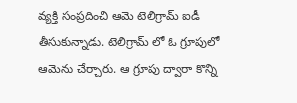వ్యక్తి సంప్రదించి ఆమె టెలిగ్రామ్ ఐడీ తీసుకున్నాడు. టెలిగ్రామ్ లో ఓ గ్రూపులో ఆమెను చేర్చారు. ఆ గ్రూపు ద్వారా కొన్ని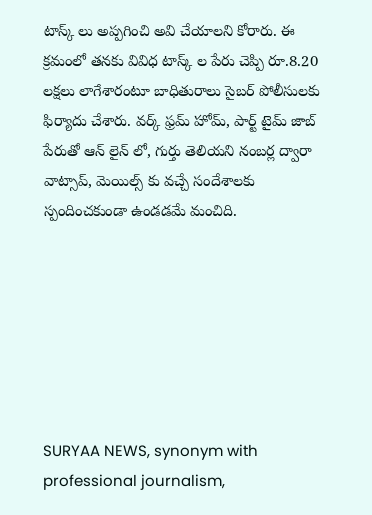టాస్క్ లు అప్పగించి అవి చేయాలని కోరారు. ఈ క్రమంలో తనకు వివిధ టాస్క్ ల పేరు చెప్పి రూ.8.20 లక్షలు లాగేశారంటూ బాధితురాలు సైబర్ పోలీసులకు ఫిర్యాదు చేశారు. వర్క్ ఫ్రమ్ హోమ్, పార్ట్ టైమ్ జాబ్ పేరుతో ఆన్ లైన్ లో, గుర్తు తెలియని నంబర్ల ద్వారా వాట్సాప్, మెయిల్స్ కు వచ్చే సందేశాలకు స్పందించకుండా ఉండడమే మంచిది.







SURYAA NEWS, synonym with professional journalism,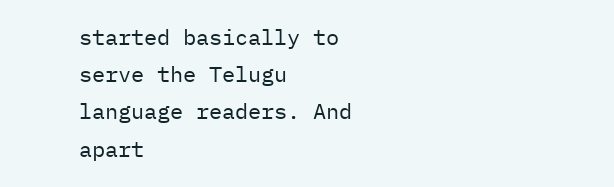started basically to serve the Telugu language readers. And apart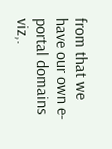from that we have our own e-portal domains viz,.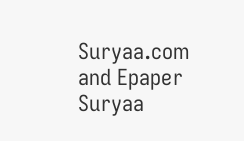Suryaa.com and Epaper Suryaa